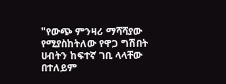"የውጭ ምንዛሪ ማሻሻያው የሚያስከትለው የዋጋ ግሽበት ሀብትን ከፍተኛ ገቢ ላላቸው በተለይም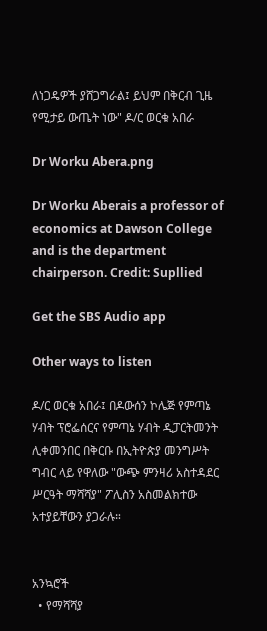ለነጋዴዎች ያሸጋግራል፤ ይህም በቅርብ ጊዜ የሚታይ ውጤት ነው" ዶ/ር ወርቁ አበራ

Dr Worku Abera.png

Dr Worku Aberais a professor of economics at Dawson College and is the department chairperson. Credit: Supllied

Get the SBS Audio app

Other ways to listen

ዶ/ር ወርቁ አበራ፤ በዶውሰን ኮሌጅ የምጣኔ ሃብት ፕሮፌሰርና የምጣኔ ሃብት ዲፓርትመንት ሊቀመንበር በቅርቡ በኢትዮጵያ መንግሥት ግብር ላይ የዋለው "ውጭ ምንዛሪ አስተዳደር ሥርዓት ማሻሻያ" ፖሊስን አስመልክተው አተያይቸውን ያጋራሉ።


አንኳሮች
  • የማሻሻያ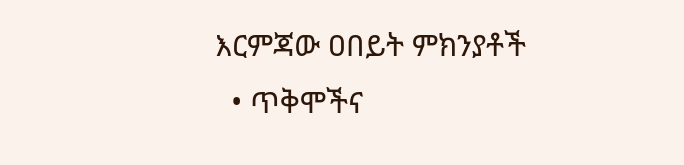እርምጃው ዐበይት ምክንያቶች
  • ጥቅሞችና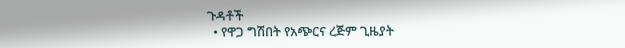ጉዳቶች
  • የዋጋ ግሽበት የአጭርና ረጅም ጊዜያት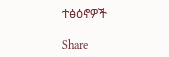ተፅዕኖዎች

Share